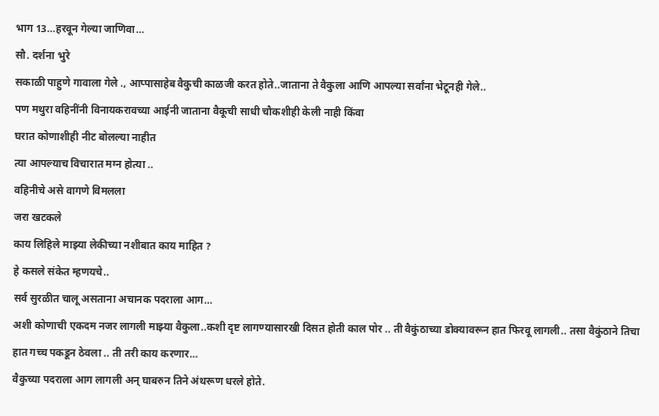भाग 13…हरवून गेल्या जाणिवा…
सौ. दर्शना भुरे
सकाळी पाहुणे गावाला गेले ., आप्पासाहेब वैकुची काळजी करत होते..जाताना ते वैकुला आणि आपल्या सर्वांना भेटूनही गेले..
पण मथुरा वहिनींनी विनायकरावच्या आईनी जाताना वैकूची साधी चौकशीही केली नाही किंवा
घरात कोणाशीही नीट बोलल्या नाहीत
त्या आपल्याच विचारात मग्न होत्या ..
वहिनीचे असे वागणे विमलला
जरा खटकले
काय लिहिले माझ्या लेकीच्या नशीबात काय माहित ?
हे कसले संकेत म्हणयचे..
सर्व सुरळीत चालू असताना अचानक पदराला आग…
अशी कोणाची एकदम नजर लागली माझ्या वैकुला..कशी दृष्ट लागण्यासारखी दिसत होती काल पोर .. ती वैकुंठाच्या डोक्यावरून हात फिरवू लागली.. तसा वैकुंठाने तिचा हात गच्च पकडून ठेवला .. ती तरी काय करणार…
वैकुच्या पदराला आग लागली अन् घाबरुन तिने अंथरूण धरले होते.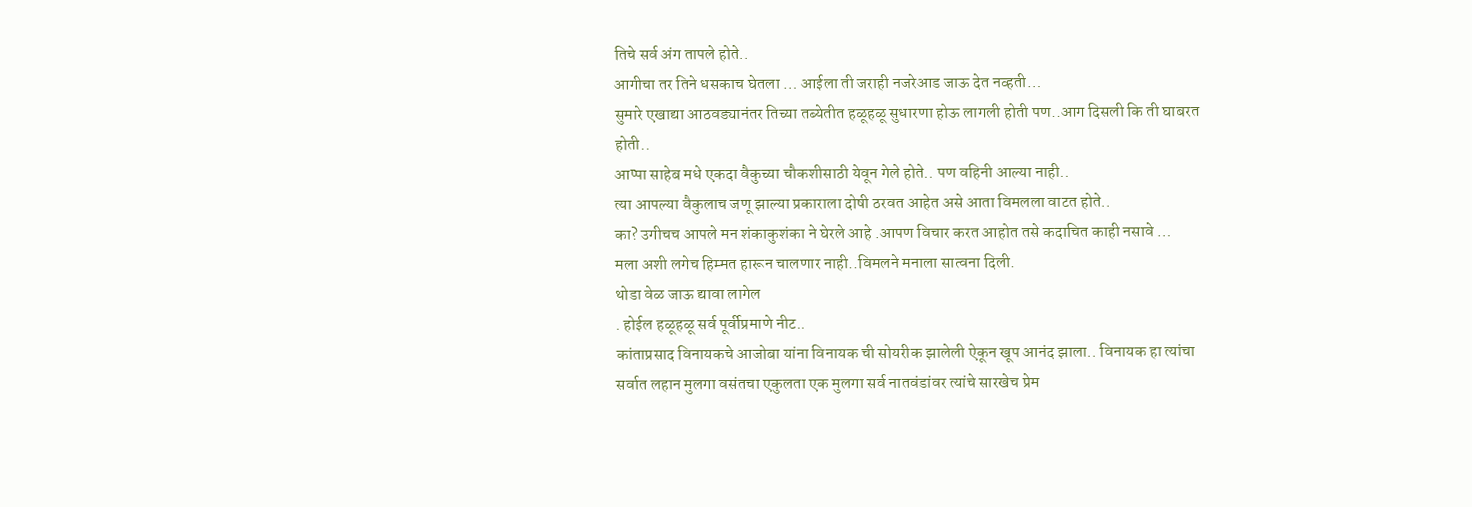तिचे सर्व अंग तापले होते..
आगीचा तर तिने धसकाच घेतला … आईला ती जराही नजरेआड जाऊ देत नव्हती…
सुमारे एखाद्या आठवड्यानंतर तिच्या तब्येतीत हळूहळू सुधारणा होऊ लागली होती पण..आग दिसली कि ती घाबरत होती..
आप्पा साहेब मधे एकदा वैकुच्या चौकशीसाठी येवून गेले होते.. पण वहिनी आल्या नाही..
त्या आपल्या वैकुलाच जणू झाल्या प्रकाराला दोषी ठरवत आहेत असे आता विमलला वाटत होते..
का? उगीचच आपले मन शंकाकुशंका ने घेरले आहे .आपण विचार करत आहोत तसे कदाचित काही नसावे …
मला अशी लगेच हिम्मत हारून चालणार नाही..विमलने मनाला सात्वना दिली.
थोडा वेळ जाऊ द्यावा लागेल
. होईल हळूहळू सर्व पूर्वीप्रमाणे नीट..
कांताप्रसाद विनायकचे आजोबा यांना विनायक ची सोयरीक झालेली ऐकून खूप आनंद झाला.. विनायक हा त्यांचा सर्वात लहान मुलगा वसंतचा एकुलता एक मुलगा सर्व नातवंडांवर त्यांचे सारखेच प्रेम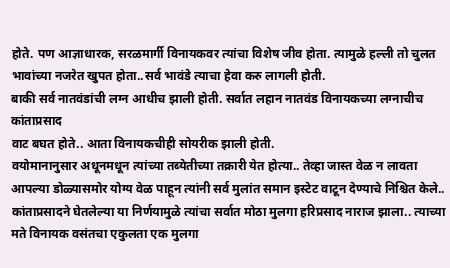होते. पण आज्ञाधारक, सरळमार्गी विनायकवर त्यांचा विशेष जीव होता. त्यामुळे हल्ली तो चुलत भावांच्या नजरेत खुपत होता..सर्व भावंडे त्याचा हेवा करु लागली होती.
बाकी सर्व नातवंडांची लग्न आधीच झाली होती. सर्वात लहान नातवंड विनायकच्या लग्नाचीच कांताप्रसाद
वाट बघत होते.. आता विनायकचीही सोयरीक झाली होती.
वयोमानानुसार अधूनमधून त्यांच्या तब्येतीच्या तक्रारी येत होत्या.. तेव्हा जास्त वेळ न लावता आपल्या डोळ्यासमोर योग्य वेळ पाहून त्यांनी सर्व मुलांत समान इस्टेट वाटून देण्याचे निश्चित केले..
कांताप्रसादने घेतलेल्या या निर्णयामुळे त्यांचा सर्वात मोठा मुलगा हरिप्रसाद नाराज झाला.. त्याच्या
मते विनायक वसंतचा एकुलता एक मुलगा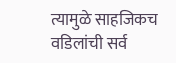त्यामुळे साहजिकच वडिलांची सर्व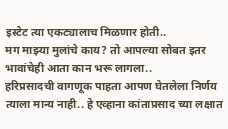इस्टेट त्या एकट्यालाच मिळणार होती..
मग माझ्या मुलांचे काय? तो आपल्या सोबत इतर भावांचेही आता कान भरू लागला..
हरिप्रसादची वागणूक पाहता आपण घेतलेला निर्णय त्याला मान्य नाही.. हे एव्हाना कांताप्रसाद च्या लक्षात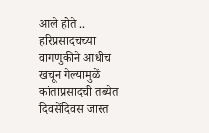आले होते .. हरिप्रसादचच्या वागणुकीने आधीच खचून गेल्यामुळें कांताप्रसादची तब्येत दिवसेंदिवस जास्त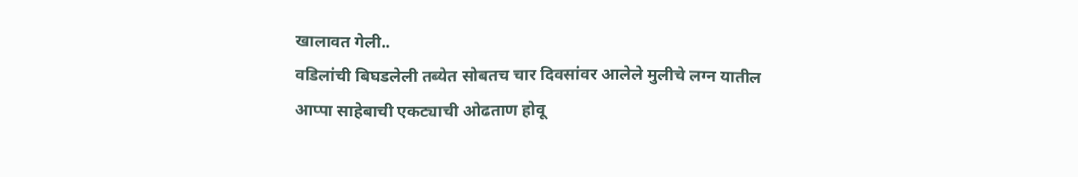खालावत गेली..
वडिलांची बिघडलेली तब्येत सोबतच चार दिवसांवर आलेले मुलीचे लग्न यातील आप्पा साहेबाची एकट्याची ओढताण होवू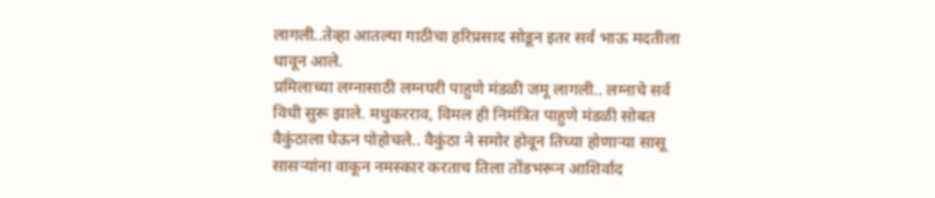लागली..तेव्हा आतल्या गाठीचा हरिप्रसाद सोडून इतर सर्व भाऊ मदतीला धावून आले.
प्रमिलाच्या लग्नासाठी लग्नघरी पाहुणे मंडळी जमू लागली.. लग्नाचे सर्व विधी सुरू झाले. मधुकरराव, विमल ही निमंत्रित पाहुणे मंडळी सोबत वैकुंठाला घेऊन पोहोचले.. वैकुंठा ने समोर होवून तिच्या होणाऱ्या सासू सासऱ्यांना वाकून नमस्कार करताच तिला तोंडभरून आशिर्वाद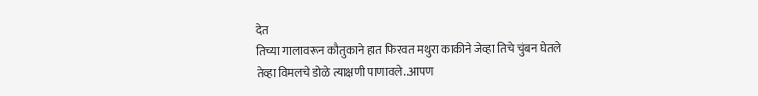देत
तिच्या गालावरून कौतुकाने हात फिरवत मथुरा काकीने जेव्हा तिचे चुंबन घेतले तेव्हा विमलचे डोळे त्याक्षणी पाणावले..आपण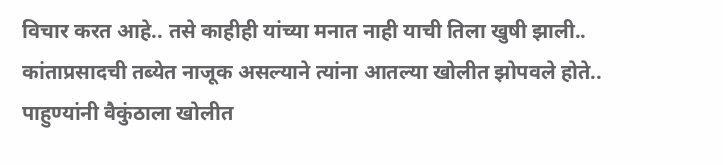विचार करत आहे.. तसे काहीही यांच्या मनात नाही याची तिला खुषी झाली..
कांताप्रसादची तब्येत नाजूक असल्याने त्यांना आतल्या खोलीत झोपवले होते.. पाहुण्यांनी वैकुंठाला खोलीत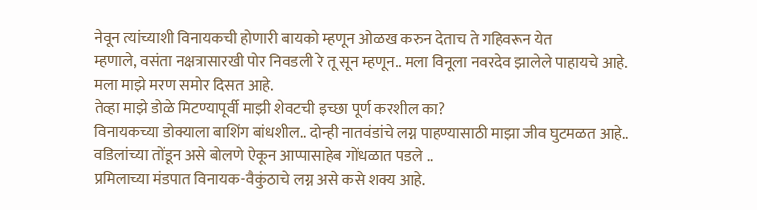नेवून त्यांच्याशी विनायकची होणारी बायको म्हणून ओळख करुन देताच ते गहिवरून येत
म्हणाले, वसंता नक्षत्रासारखी पोर निवडली रे तू सून म्हणून.. मला विनूला नवरदेव झालेले पाहायचे आहे.
मला माझे मरण समोर दिसत आहे.
तेव्हा माझे डोळे मिटण्यापूर्वी माझी शेवटची इच्छा पूर्ण करशील का?
विनायकच्या डोक्याला बाशिंग बांधशील.. दोन्ही नातवंडांचे लग्न पाहण्यासाठी माझा जीव घुटमळत आहे..
वडिलांच्या तोंडून असे बोलणे ऐकून आप्पासाहेब गोंधळात पडले ..
प्रमिलाच्या मंडपात विनायक-वैकुंठाचे लग्न असे कसे शक्य आहे.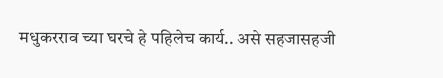मधुकरराव च्या घरचे हे पहिलेच कार्य.. असे सहजासहजी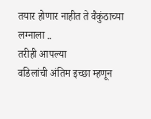तयार होणार नाहीत ते वैकुंठाच्या लग्नाला ..
तरीही आपल्या
वडिलांची अंतिम इच्छा म्हणून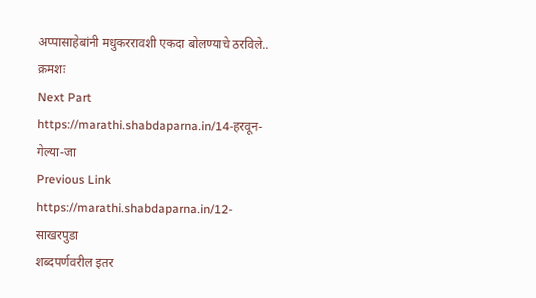अप्पासाहेबांनी मधुकररावशी एकदा बोलण्याचे ठरविले..
क्रमशः
Next Part
https://marathi.shabdaparna.in/14-हरवून-गेल्या-जा
Previous Link
https://marathi.shabdaparna.in/12-साखरपुडा
शब्दपर्णवरील इतर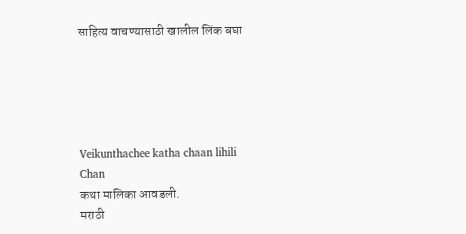साहित्य वाचण्यासाठी खालील लिंक बघा





Veikunthachee katha chaan lihili
Chan
कथा मालिका आवडली.
मराठी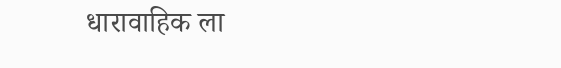धारावाहिक ला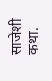साजेशी कथा.